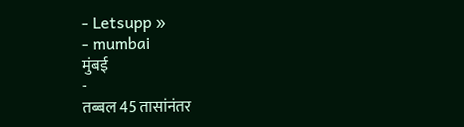- Letsupp »
- mumbai
मुंबई
-
तब्बल 45 तासांनंतर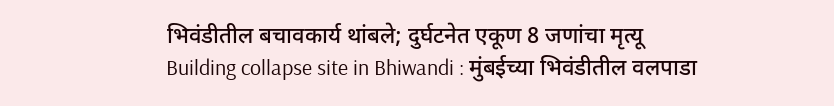भिवंडीतील बचावकार्य थांबले; दुर्घटनेत एकूण 8 जणांचा मृत्यू
Building collapse site in Bhiwandi : मुंबईच्या भिवंडीतील वलपाडा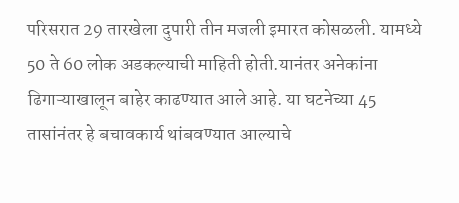परिसरात 29 तारखेला दुपारी तीन मजली इमारत कोसळली. यामध्ये 50 ते 60 लोक अडकल्याची माहिती होती.यानंतर अनेकांना ढिगाऱ्याखालून बाहेर काढण्यात आले आहे. या घटनेच्या 45 तासांनंतर हे बचावकार्य थांबवण्यात आल्याचे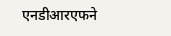एनडीआरएफने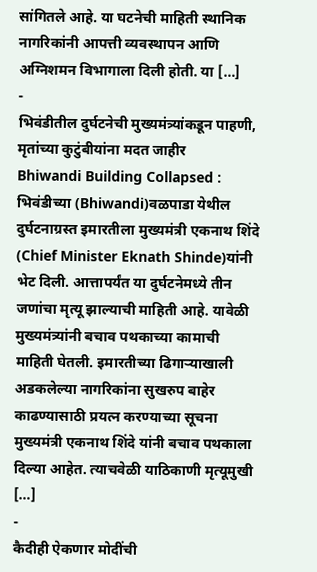सांगितले आहे. या घटनेची माहिती स्थानिक नागरिकांनी आपत्ती व्यवस्थापन आणि अग्निशमन विभागाला दिली होती. या […]
-
भिवंडीतील दुर्घटनेची मुख्यमंत्र्यांकडून पाहणी, मृतांच्या कुटुंबीयांना मदत जाहीर
Bhiwandi Building Collapsed : भिवंडीच्या (Bhiwandi)वळपाडा येथील दुर्घटनाग्रस्त इमारतीला मुख्यमंत्री एकनाथ शिंदे (Chief Minister Eknath Shinde)यांनी भेट दिली. आत्तापर्यंत या दुर्घटनेमध्ये तीन जणांचा मृत्यू झाल्याची माहिती आहे. यावेळी मुख्यमंत्र्यांनी बचाव पथकाच्या कामाची माहिती घेतली. इमारतीच्या ढिगाऱ्याखाली अडकलेल्या नागरिकांना सुखरुप बाहेर काढण्यासाठी प्रयत्न करण्याच्या सूचना मुख्यमंत्री एकनाथ शिंदे यांनी बचाव पथकाला दिल्या आहेत. त्याचवेळी याठिकाणी मृत्यूमुखी […]
-
कैदीही ऐकणार मोदींची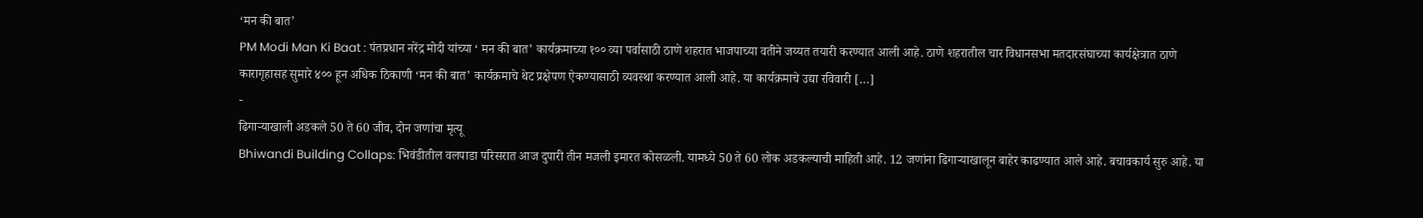‘मन की बात’
PM Modi Man Ki Baat : पंतप्रधान नरेंद्र मोदी यांच्या ‘ मन की बात’ कार्यक्रमाच्या १०० व्या पर्वासाठी ठाणे शहरात भाजपाच्या वतीने जय्यत तयारी करण्यात आली आहे. ठाणे शहरातील चार विधानसभा मतदारसंघाच्या कार्यक्षेत्रात ठाणे कारागृहासह सुमारे ४०० हून अधिक ठिकाणी ‘मन की बात’ कार्यक्रमाचे थेट प्रक्षेपण ऐकण्यासाठी व्यवस्था करण्यात आली आहे. या कार्यक्रमाचे उद्या रविवारी […]
-
ढिगाऱ्याखाली अडकले 50 ते 60 जीव, दोन जणांचा मृत्यू
Bhiwandi Building Collaps: भिवंडीतील वलपाडा परिसरात आज दुपारी तीन मजली इमारत कोसळली. यामध्ये 50 ते 60 लोक अडकल्याची माहिती आहे. 12 जणांना ढिगाऱ्याखालून बाहेर काढण्यात आले आहे. बचावकार्य सुरु आहे. या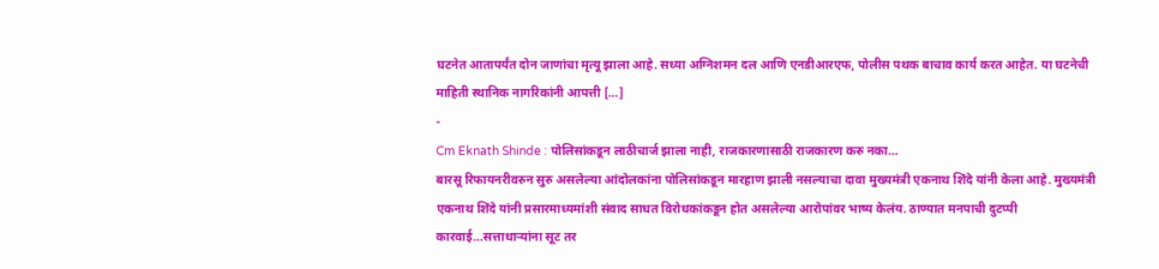घटनेत आतापर्यंत दोन जाणांचा मृत्यू झाला आहे. सध्या अग्निशमन दल आणि एनडीआरएफ, पोलीस पथक बाचाव कार्य करत आहेत. या घटनेची माहिती स्थानिक नागरिकांनी आपत्ती […]
-
Cm Eknath Shinde : पोलिसांकडून लाठीचार्ज झाला नाही, राजकारणासाठी राजकारण करु नका…
बारसू रिफायनरीवरुन सुरु असलेल्या आंदोलकांना पोलिसांकडून मारहाण झाली नसल्याचा दावा मुख्यमंत्री एकनाथ शिंदे यांनी केला आहे. मुख्यमंत्री एकनाथ शिंदे यांनी प्रसारमाध्यमांशी संवाद साधत विरोधकांकडून होत असलेल्या आरोपांवर भाष्य केलंय. ठाण्यात मनपाची दुटप्पी कारवाई…सत्ताधाऱ्यांना सूट तर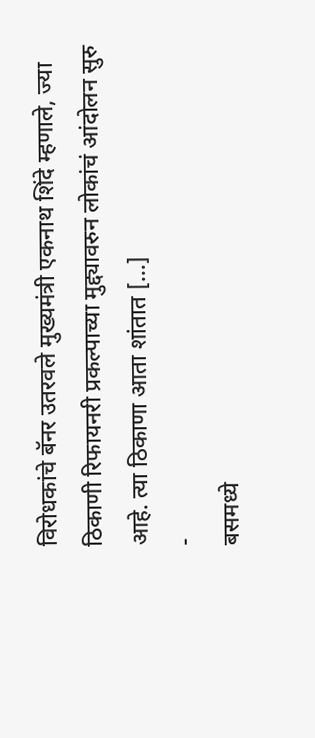विरोधकांचे बॅनर उतरवले मुख्यमंत्री एकनाथ शिंदे म्हणाले, ज्या ठिकाणी रिफायनरी प्रकल्पाच्या मुद्द्यावरुन लोकांचं आंदोलन सुरु आहे. त्या ठिकाणा आता शांतात […]
-
बसमध्ये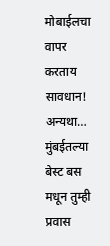मोबाईलचा वापर करताय सावधान! अन्यथा…
मुंबईतल्या बेस्ट बस मधून तुम्ही प्रवास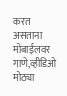करत असताना मोबाईलवर गाणे,व्हीडिओ मोठ्या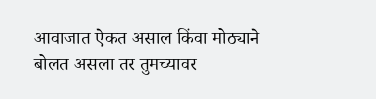आवाजात ऐकत असाल किंवा मोठ्याने बोलत असला तर तुमच्यावर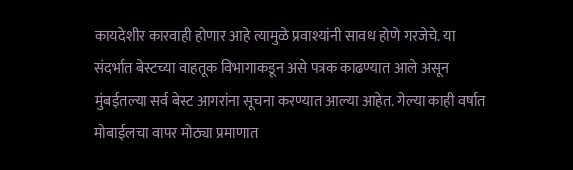कायदेशीर कारवाही होणार आहे त्यामुळे प्रवाश्यांनी सावध होणे गरजेचे. या संदर्भात बेस्टच्या वाहतूक विभागाकडून असे पत्रक काढण्यात आले असून मुंबईतल्या सर्व बेस्ट आगरांना सूचना करण्यात आल्या आहेत. गेल्या काही वर्षात मोबाईलचा वापर मोठ्या प्रमाणात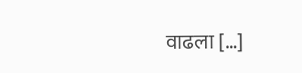वाढला […]